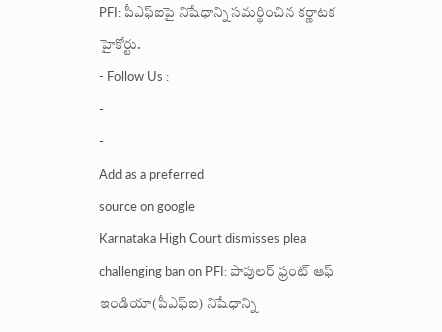PFI: పీఎఫ్ఐపై నిషేధాన్ని సమర్థించిన కర్ణాటక హైకోర్టు.
- Follow Us :
-
-
Add as a preferred
source on google
Karnataka High Court dismisses plea challenging ban on PFI: పాపులర్ ఫ్రంట్ ఆఫ్ ఇండియా(పీఎఫ్ఐ) నిషేధాన్ని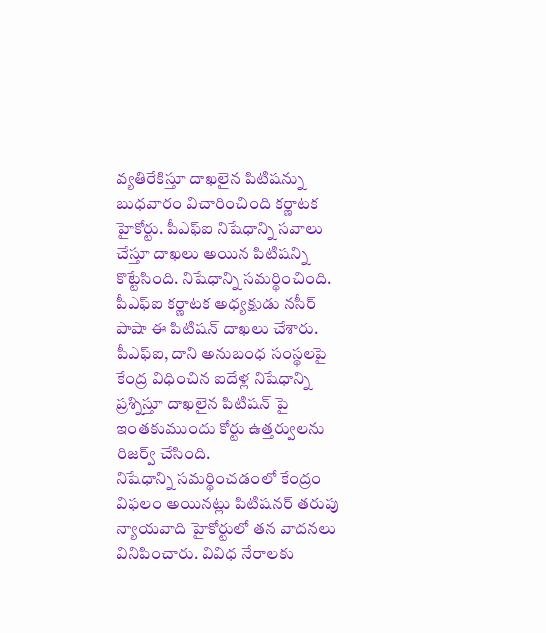వ్యతిరేకిస్తూ దాఖలైన పిటిషన్ను బుధవారం విచారించింది కర్ణాటక హైకోర్టు. పీఎఫ్ఐ నిషేధాన్ని సవాలు చేస్తూ దాఖలు అయిన పిటిషన్ని కొట్టేసింది. నిషేధాన్ని సమర్థించింది. పీఎఫ్ఐ కర్ణాటక అధ్యక్షుడు నసీర్ పాషా ఈ పిటిషన్ దాఖలు చేశారు. పీఎఫ్ఐ, దాని అనుబంధ సంస్థలపై కేంద్ర విధించిన ఐదేళ్ల నిషేధాన్ని ప్రశ్నిస్తూ దాఖలైన పిటిషన్ పై ఇంతకుముందు కోర్టు ఉత్తర్వులను రిజర్వ్ చేసింది.
నిషేధాన్ని సమర్థించడంలో కేంద్రం విఫలం అయినట్లు పిటిషనర్ తరుపు న్యాయవాది హైకోర్టులో తన వాదనలు వినిపించారు. వివిధ నేరాలకు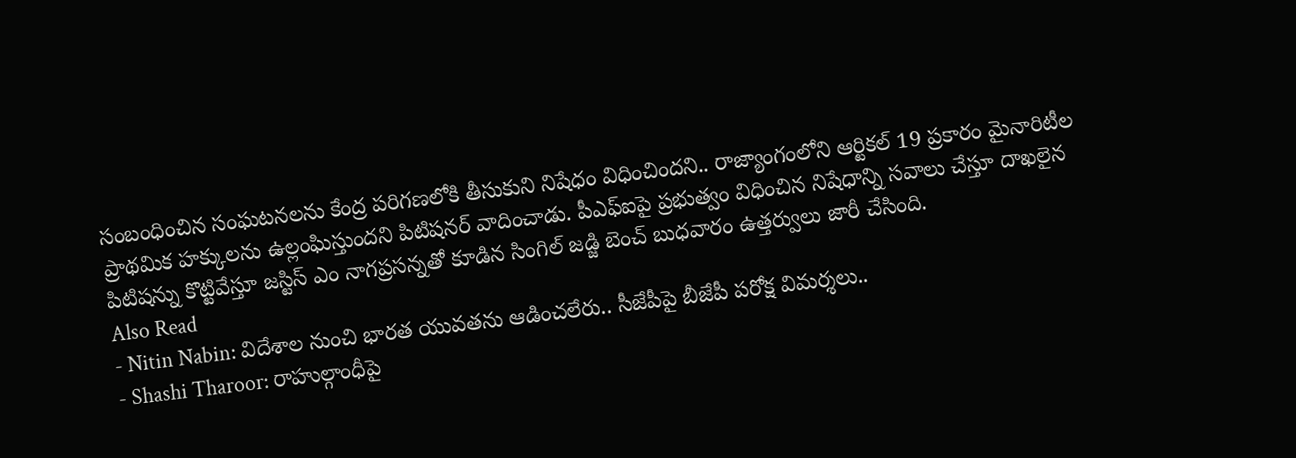సంబంధించిన సంఘటనలను కేంద్ర పరిగణలోకి తీసుకుని నిషేధం విధించిందని.. రాజ్యాంగంలోని ఆర్టికల్ 19 ప్రకారం మైనారిటీల ప్రాథమిక హక్కులను ఉల్లంఘిస్తుందని పిటిషనర్ వాదించాడు. పీఎఫ్ఐపై ప్రభుత్వం విధించిన నిషేధాన్ని సవాలు చేస్తూ దాఖలైన పిటిషన్ను కొట్టివేస్తూ జస్టిస్ ఎం నాగప్రసన్నతో కూడిన సింగిల్ జడ్జి బెంచ్ బుధవారం ఉత్తర్వులు జారీ చేసింది.
Also Read
- Nitin Nabin: విదేశాల నుంచి భారత యువతను ఆడించలేరు.. సీజేపీపై బీజేపీ పరోక్ష విమర్శలు..
- Shashi Tharoor: రాహుల్గాంధీపై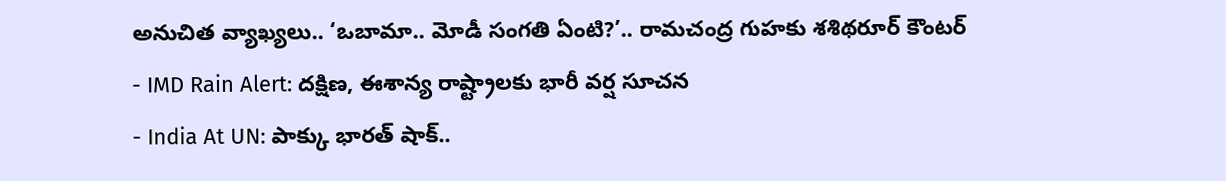అనుచిత వ్యాఖ్యలు.. ‘ఒబామా.. మోడీ సంగతి ఏంటి?’.. రామచంద్ర గుహకు శశిథరూర్ కౌంటర్
- IMD Rain Alert: దక్షిణ, ఈశాన్య రాష్ట్రాలకు భారీ వర్ష సూచన
- India At UN: పాక్కు భారత్ షాక్..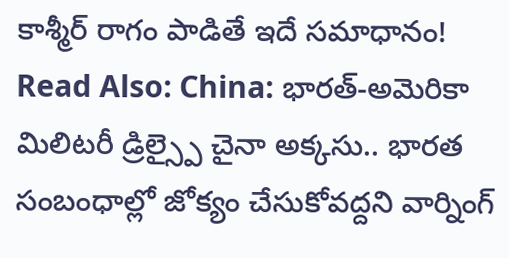కాశ్మీర్ రాగం పాడితే ఇదే సమాధానం!
Read Also: China: భారత్-అమెరికా మిలిటరీ డ్రిల్స్పై చైనా అక్కసు.. భారత సంబంధాల్లో జోక్యం చేసుకోవద్దని వార్నింగ్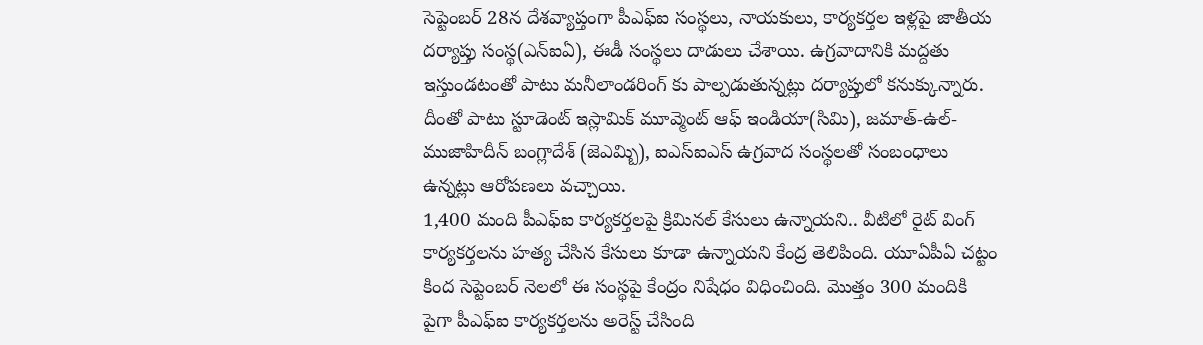సెప్టెంబర్ 28న దేశవ్యాప్తంగా పీఎఫ్ఐ సంస్థలు, నాయకులు, కార్యకర్తల ఇళ్లపై జాతీయ దర్యాప్తు సంస్థ(ఎన్ఐఏ), ఈడీ సంస్థలు దాడులు చేశాయి. ఉగ్రవాదానికి మద్దతు ఇస్తుండటంతో పాటు మనీలాండరింగ్ కు పాల్పడుతున్నట్లు దర్యాప్తులో కనుక్కున్నారు. దీంతో పాటు స్టూడెంట్ ఇస్లామిక్ మూవ్మెంట్ ఆఫ్ ఇండియా(సిమి), జమాత్-ఉల్-ముజాహిదీన్ బంగ్లాదేశ్ (జెఎమ్బి), ఐఎస్ఐఎస్ ఉగ్రవాద సంస్థలతో సంబంధాలు ఉన్నట్లు ఆరోపణలు వచ్చాయి.
1,400 మంది పీఎఫ్ఐ కార్యకర్తలపై క్రిమినల్ కేసులు ఉన్నాయని.. వీటిలో రైట్ వింగ్ కార్యకర్తలను హత్య చేసిన కేసులు కూడా ఉన్నాయని కేంద్ర తెలిపింది. యూఏపీఏ చట్టం కింద సెప్టెంబర్ నెలలో ఈ సంస్థపై కేంద్రం నిషేధం విధించింది. మొత్తం 300 మందికి పైగా పీఎఫ్ఐ కార్యకర్తలను అరెస్ట్ చేసింది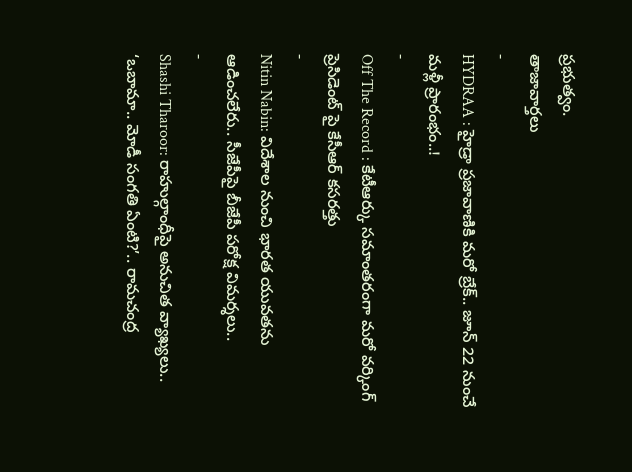ప్రభుత్వం.
తాజావార్తలు
-
HYDRAA : హైడ్రా ప్రజావాణికి మరో బ్రేక్.. జూన్ 22 నుంచే మళ్లీ ప్రారంభం..!
-
Off The Record : కేటీఆర్కు సమాంతరంగా మరో వర్కింగ్ ప్రెసిడెంట్ పై కేసీఆర్ కసరత్తు
-
Nitin Nabin: విదేశాల నుంచి భారత యువతను ఆడించలేరు.. సీజేపీపై బీజేపీ పరోక్ష విమర్శలు..
-
Shashi Tharoor: రాహుల్గాంధీపై అనుచిత వ్యాఖ్యలు.. ‘ఒబామా.. మోడీ సంగతి ఏంటి?’.. రామచంద్ర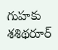గుహకు శశిథరూర్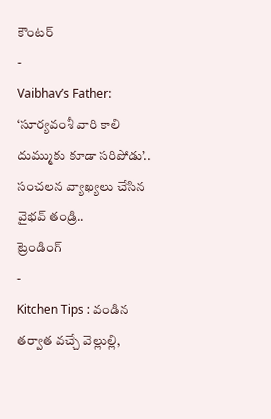కౌంటర్
-
Vaibhav’s Father: ‘సూర్యవంశీ వారి కాలి దుమ్ముకు కూడా సరిపోడు’.. సంచలన వ్యాఖ్యలు చేసిన వైభవ్ తండ్రి..
ట్రెండింగ్
-
Kitchen Tips : వండిన తర్వాత వచ్చే వెల్లుల్లి,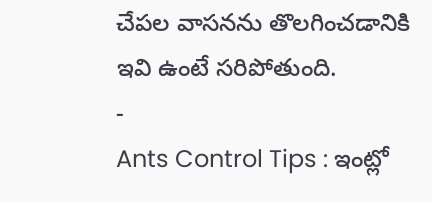చేపల వాసనను తొలగించడానికి ఇవి ఉంటే సరిపోతుంది.
-
Ants Control Tips : ఇంట్లో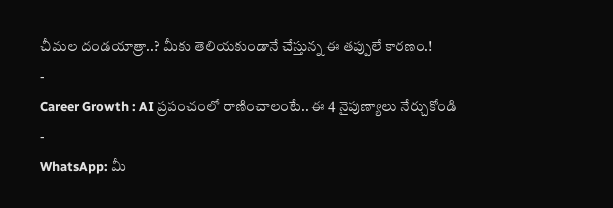చీమల దండయాత్రా..? మీకు తెలియకుండానే చేస్తున్న ఈ తప్పులే కారణం.!
-
Career Growth : AI ప్రపంచంలో రాణించాలంటే.. ఈ 4 నైపుణ్యాలు నేర్చుకోండి
-
WhatsApp: మీ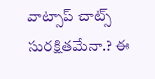వాట్సాప్ చాట్స్ సురక్షితమేనా.? ఈ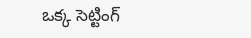ఒక్క సెట్టింగ్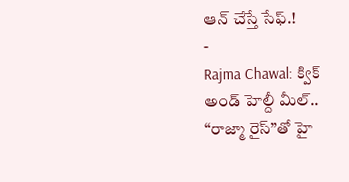ఆన్ చేస్తే సేఫ్.!
-
Rajma Chawal: క్విక్ అండ్ హెల్దీ మీల్.. “రాజ్మా రైస్”తో హై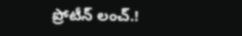ప్రోటీన్ లంచ్.!